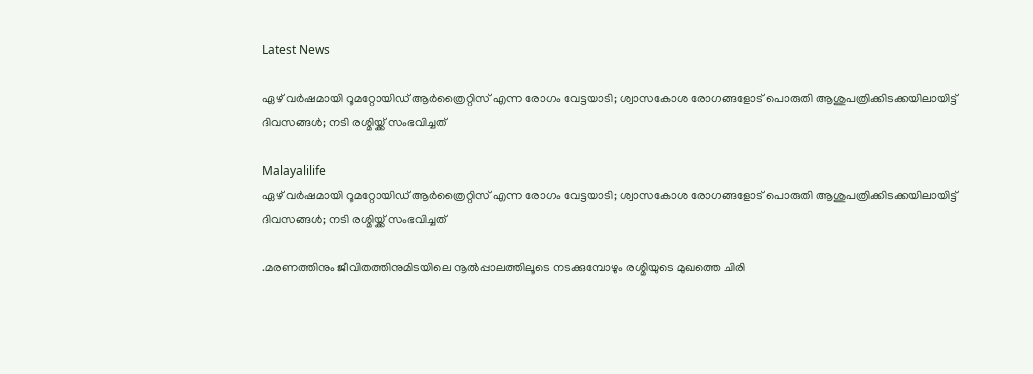Latest News

ഏഴ് വര്‍ഷമായി റൂമറ്റോയിഡ് ആര്‍ത്രൈറ്റിസ് എന്ന രോഗം വേട്ടയാടി; ശ്വാസകോശ രോഗങ്ങളോട് പൊരുതി ആശുപത്രിക്കിടക്കയിലായിട്ട് ദിവസങ്ങള്‍; നടി രശ്മിയ്ക്ക് സംഭവിച്ചത്

Malayalilife
ഏഴ് വര്‍ഷമായി റൂമറ്റോയിഡ് ആര്‍ത്രൈറ്റിസ് എന്ന രോഗം വേട്ടയാടി; ശ്വാസകോശ രോഗങ്ങളോട് പൊരുതി ആശുപത്രിക്കിടക്കയിലായിട്ട് ദിവസങ്ങള്‍; നടി രശ്മിയ്ക്ക് സംഭവിച്ചത്

.മരണത്തിനും ജീവിതത്തിനുമിടയിലെ നൂല്‍പ്പാലത്തിലൂടെ നടക്കുമ്പോഴും രശ്മിയുടെ മുഖത്തെ ചിരി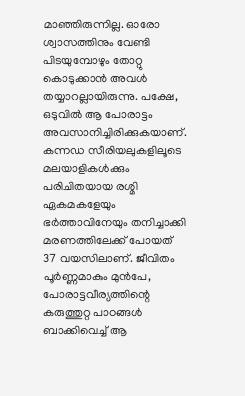മാഞ്ഞിരുന്നില്ല. ഓരോ ശ്വാസത്തിനും വേണ്ടി പിടയുമ്പോഴും തോറ്റു കൊടുക്കാന്‍ അവള്‍ തയ്യാറല്ലായിരുന്നു. പക്ഷേ, ഒടുവില്‍ ആ പോരാട്ടം അവസാനിച്ചിരിക്കുകയാണ്. കന്നഡ സീരിയലുകളിലൂടെ മലയാളികള്‍ക്കും പരിചിതയായ രശ്മി ഏകമകളേയും ഭര്‍ത്താവിനേയും തനിച്ചാക്കി മരണത്തിലേക്ക് പോയത് 37 വയസിലാണ്. ജീവിതം പൂര്‍ണ്ണമാകും മുന്‍പേ, പോരാട്ടവീര്യത്തിന്റെ കരുത്തുറ്റ പാഠങ്ങള്‍ ബാക്കിവെച്ച് ആ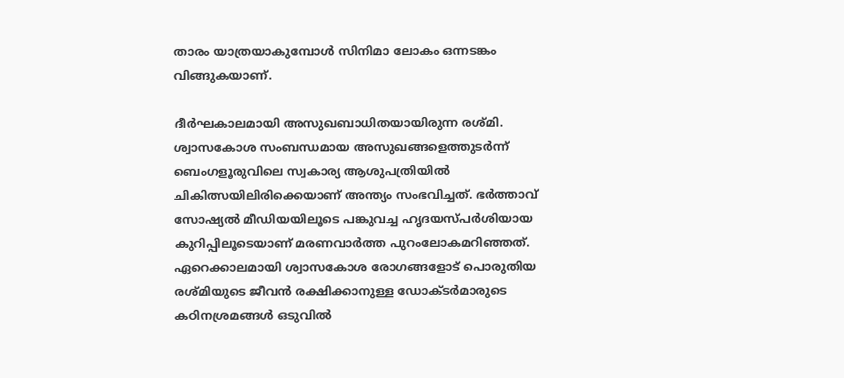താരം യാത്രയാകുമ്പോള്‍ സിനിമാ ലോകം ഒന്നടങ്കം വിങ്ങുകയാണ്.

ദീര്‍ഘകാലമായി അസുഖബാധിതയായിരുന്ന രശ്മി. ശ്വാസകോശ സംബന്ധമായ അസുഖങ്ങളെത്തുടര്‍ന്ന് ബെംഗളൂരുവിലെ സ്വകാര്യ ആശുപത്രിയില്‍ ചികിത്സയിലിരിക്കെയാണ് അന്ത്യം സംഭവിച്ചത്. ഭര്‍ത്താവ് സോഷ്യല്‍ മീഡിയയിലൂടെ പങ്കുവച്ച ഹൃദയസ്പര്‍ശിയായ കുറിപ്പിലൂടെയാണ് മരണവാര്‍ത്ത പുറംലോകമറിഞ്ഞത്. ഏറെക്കാലമായി ശ്വാസകോശ രോഗങ്ങളോട് പൊരുതിയ രശ്മിയുടെ ജീവന്‍ രക്ഷിക്കാനുള്ള ഡോക്ടര്‍മാരുടെ കഠിനശ്രമങ്ങള്‍ ഒടുവില്‍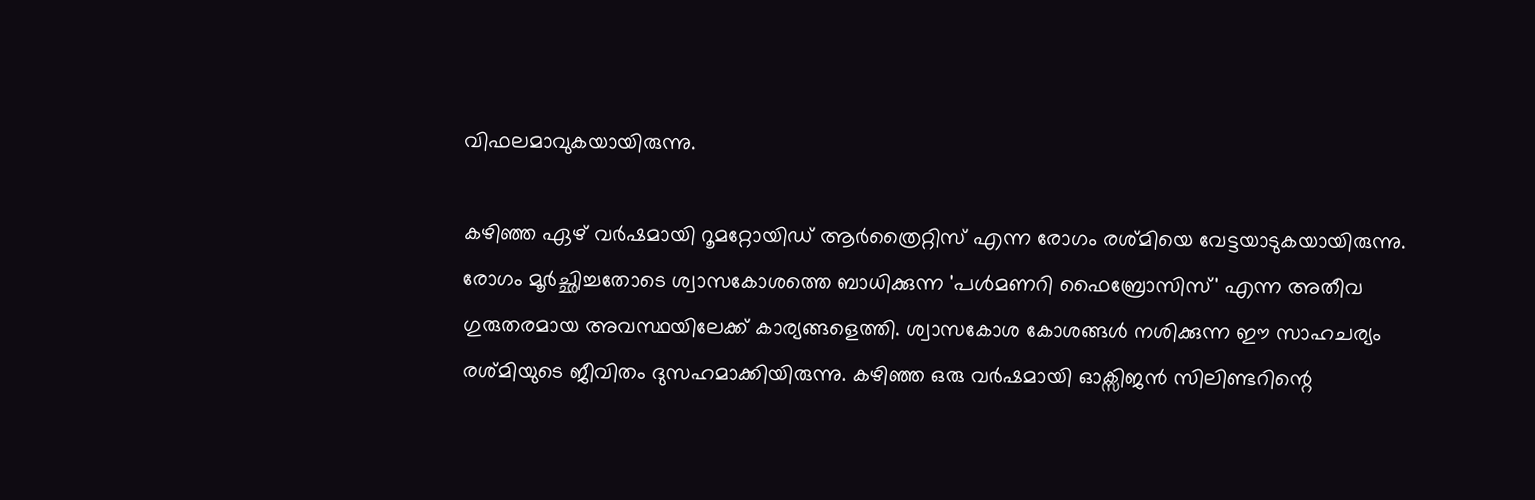വിഫലമാവുകയായിരുന്നു.

കഴിഞ്ഞ ഏഴ് വര്‍ഷമായി റൂമറ്റോയിഡ് ആര്‍ത്രൈറ്റിസ് എന്ന രോഗം രശ്മിയെ വേട്ടയാടുകയായിരുന്നു. രോഗം മൂര്‍ച്ഛിച്ചതോടെ ശ്വാസകോശത്തെ ബാധിക്കുന്ന 'പള്‍മണറി ഫൈബ്രോസിസ്' എന്ന അതീവ ഗുരുതരമായ അവസ്ഥയിലേക്ക് കാര്യങ്ങളെത്തി. ശ്വാസകോശ കോശങ്ങള്‍ നശിക്കുന്ന ഈ സാഹചര്യം രശ്മിയുടെ ജീവിതം ദുസഹമാക്കിയിരുന്നു. കഴിഞ്ഞ ഒരു വര്‍ഷമായി ഓക്സിജന്‍ സിലിണ്ടറിന്റെ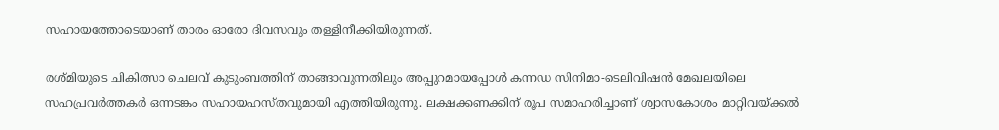സഹായത്തോടെയാണ് താരം ഓരോ ദിവസവും തള്ളിനീക്കിയിരുന്നത്.

രശ്മിയുടെ ചികിത്സാ ചെലവ് കുടുംബത്തിന് താങ്ങാവുന്നതിലും അപ്പുറമായപ്പോള്‍ കന്നഡ സിനിമാ-ടെലിവിഷന്‍ മേഖലയിലെ സഹപ്രവര്‍ത്തകര്‍ ഒന്നടങ്കം സഹായഹസ്തവുമായി എത്തിയിരുന്നു. ലക്ഷക്കണക്കിന് രൂപ സമാഹരിച്ചാണ് ശ്വാസകോശം മാറ്റിവയ്ക്കല്‍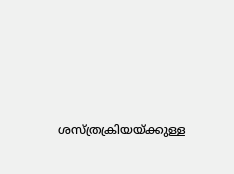ശസ്ത്രക്രിയയ്ക്കുള്ള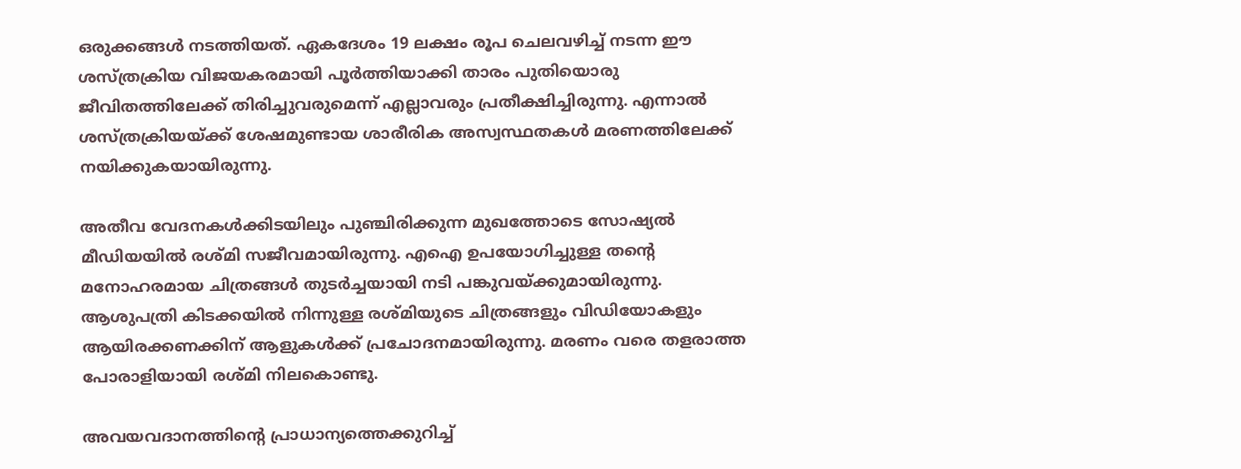ഒരുക്കങ്ങള്‍ നടത്തിയത്. ഏകദേശം 19 ലക്ഷം രൂപ ചെലവഴിച്ച് നടന്ന ഈ ശസ്ത്രക്രിയ വിജയകരമായി പൂര്‍ത്തിയാക്കി താരം പുതിയൊരു ജീവിതത്തിലേക്ക് തിരിച്ചുവരുമെന്ന് എല്ലാവരും പ്രതീക്ഷിച്ചിരുന്നു. എന്നാല്‍ ശസ്ത്രക്രിയയ്ക്ക് ശേഷമുണ്ടായ ശാരീരിക അസ്വസ്ഥതകള്‍ മരണത്തിലേക്ക് നയിക്കുകയായിരുന്നു.

അതീവ വേദനകള്‍ക്കിടയിലും പുഞ്ചിരിക്കുന്ന മുഖത്തോടെ സോഷ്യല്‍ മീഡിയയില്‍ രശ്മി സജീവമായിരുന്നു. എഐ ഉപയോഗിച്ചുള്ള തന്റെ മനോഹരമായ ചിത്രങ്ങള്‍ തുടര്‍ച്ചയായി നടി പങ്കുവയ്ക്കുമായിരുന്നു. ആശുപത്രി കിടക്കയില്‍ നിന്നുള്ള രശ്മിയുടെ ചിത്രങ്ങളും വിഡിയോകളും ആയിരക്കണക്കിന് ആളുകള്‍ക്ക് പ്രചോദനമായിരുന്നു. മരണം വരെ തളരാത്ത പോരാളിയായി രശ്മി നിലകൊണ്ടു.

അവയവദാനത്തിന്റെ പ്രാധാന്യത്തെക്കുറിച്ച്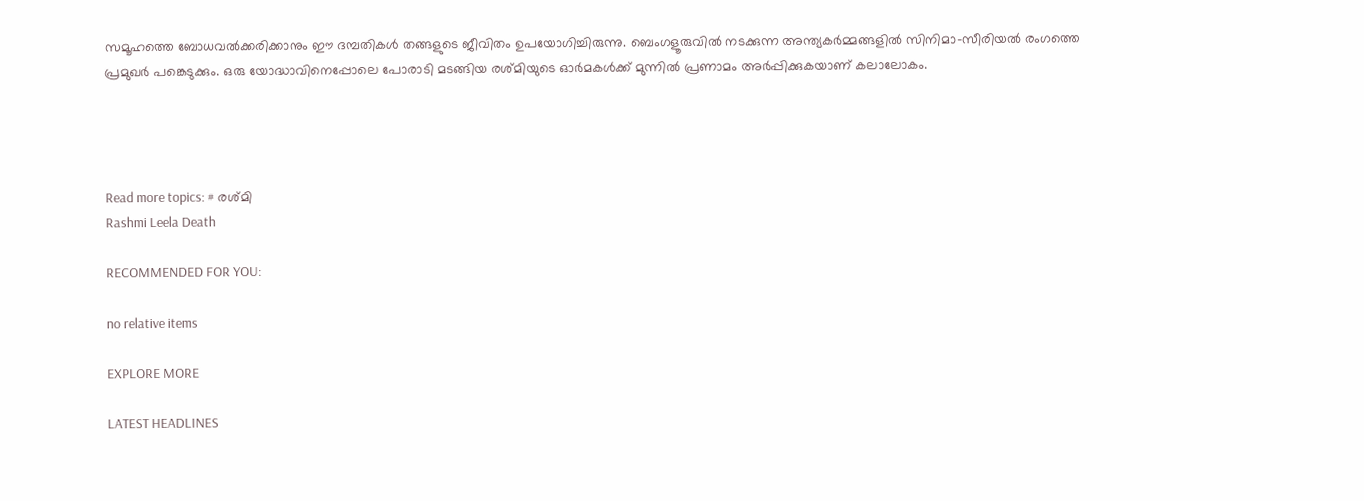സമൂഹത്തെ ബോധവല്‍ക്കരിക്കാനും ഈ ദമ്പതികള്‍ തങ്ങളുടെ ജീവിതം ഉപയോഗിച്ചിരുന്നു. ബെംഗളൂരുവില്‍ നടക്കുന്ന അന്ത്യകര്‍മ്മങ്ങളില്‍ സിനിമാ-സീരിയല്‍ രംഗത്തെ പ്രമുഖര്‍ പങ്കെടുക്കും. ഒരു യോദ്ധാവിനെപ്പോലെ പോരാടി മടങ്ങിയ രശ്മിയുടെ ഓര്‍മകള്‍ക്ക് മുന്നില്‍ പ്രണാമം അര്‍പ്പിക്കുകയാണ് കലാലോകം.




Read more topics: # രശ്മി
Rashmi Leela Death

RECOMMENDED FOR YOU:

no relative items

EXPLORE MORE

LATEST HEADLINES